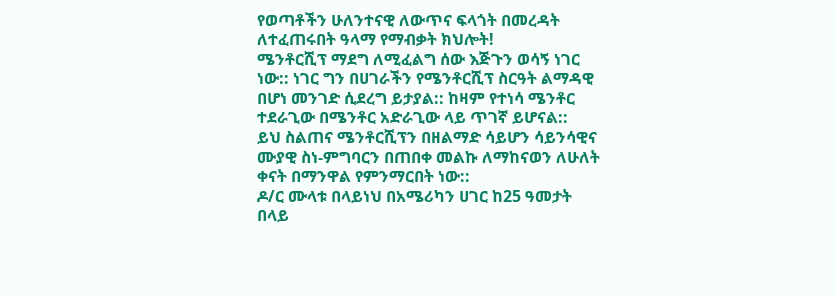የወጣቶችን ሁለንተናዊ ለውጥና ፍላጎት በመረዳት ለተፈጠሩበት ዓላማ የማብቃት ክህሎት!
ሜንቶርሺፕ ማደግ ለሚፈልግ ሰው እጅጉን ወሳኝ ነገር ነው:: ነገር ግን በሀገራችን የሜንቶርሺፕ ስርዓት ልማዳዊ በሆነ መንገድ ሲደረግ ይታያል:: ከዛም የተነሳ ሜንቶር ተደራጊው በሜንቶር አድራጊው ላይ ጥገኛ ይሆናል::
ይህ ስልጠና ሜንቶርሺፕን በዘልማድ ሳይሆን ሳይንሳዊና ሙያዊ ስነ-ምግባርን በጠበቀ መልኩ ለማከናወን ለሁለት ቀናት በማንዋል የምንማርበት ነው::
ዶ/ር ሙላቱ በላይነህ በአሜሪካን ሀገር ከ25 ዓመታት በላይ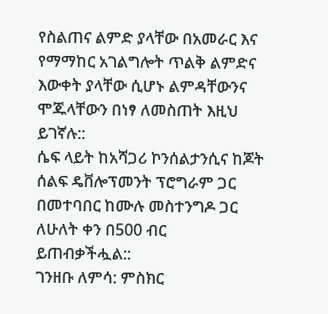የስልጠና ልምድ ያላቸው በአመራር እና የማማከር አገልግሎት ጥልቅ ልምድና እውቀት ያላቸው ሲሆኑ ልምዳቸውንና ሞጁላቸውን በነፃ ለመስጠት እዚህ ይገኛሉ::
ሴፍ ላይት ከአሻጋሪ ኮንሰልታንሲና ከጆት ሰልፍ ዴቨሎፕመንት ፕሮግራም ጋር በመተባበር ከሙሉ መስተንግዶ ጋር ለሁለት ቀን በ500 ብር ይጠብቃችሗል::
ገንዘቡ ለምሳ: ምስክር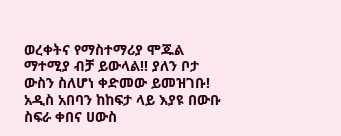ወረቀትና የማስተማሪያ ሞጁል ማተሚያ ብቻ ይውላል!! ያለን ቦታ ውስን ስለሆነ ቀድመው ይመዝገቡ!
አዲስ አበባን ከከፍታ ላይ እያዩ በውቡ ስፍራ ቀበና ሀውስ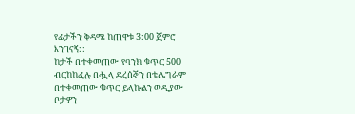የፊታችን ቅዳሜ ከጠዋቱ 3:00 ጀምሮ እንገናኝ::
ከታች በተቀመጠው የባንክ ቁጥር 500 ብርከከፈሉ በሗላ ደረሰኞን በቴሌግራም በተቀመጠው ቁጥር ይላኩልን ወዲያው ቦታዎን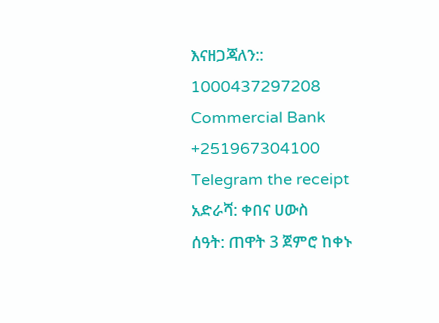እናዘጋጃለን::
1000437297208
Commercial Bank
+251967304100
Telegram the receipt
አድራሻ: ቀበና ሀውስ
ሰዓት: ጠዋት 3 ጀምሮ ከቀኑ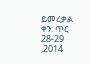ይመረቃል
ቀን: ጥር 28-29 ,2014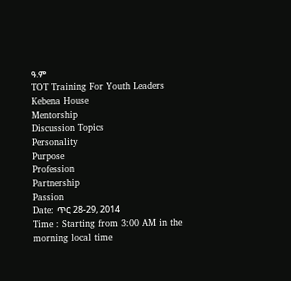ዓ.ም
TOT Training For Youth Leaders
Kebena House
Mentorship
Discussion Topics
Personality
Purpose
Profession
Partnership
Passion
Date: ጥር 28-29, 2014
Time : Starting from 3:00 AM in the morning local time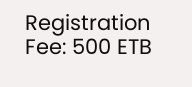Registration Fee: 500 ETB